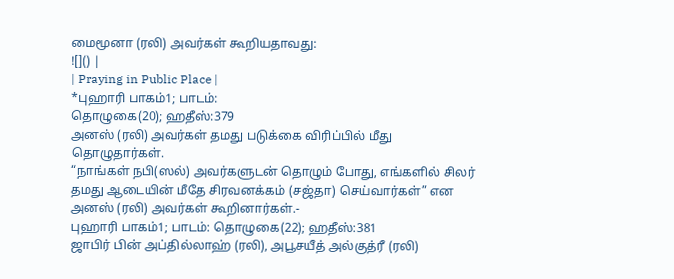மைமூனா (ரலி) அவர்கள் கூறியதாவது:
![]() |
| Praying in Public Place |
*புஹாரி பாகம்1; பாடம்:
தொழுகை(20); ஹதீஸ்:379
அனஸ் (ரலி) அவர்கள் தமது படுக்கை விரிப்பில் மீது தொழுதார்கள்.
“நாங்கள் நபி(ஸல்) அவர்களுடன் தொழும் போது, எங்களில் சிலர் தமது ஆடையின் மீதே சிரவனக்கம் (சஜ்தா) செய்வார்கள்” என அனஸ் (ரலி) அவர்கள் கூறினார்கள்.-
புஹாரி பாகம்1; பாடம்: தொழுகை(22); ஹதீஸ்:381
ஜாபிர் பின் அப்தில்லாஹ் (ரலி), அபூசயீத் அல்குத்ரீ (ரலி)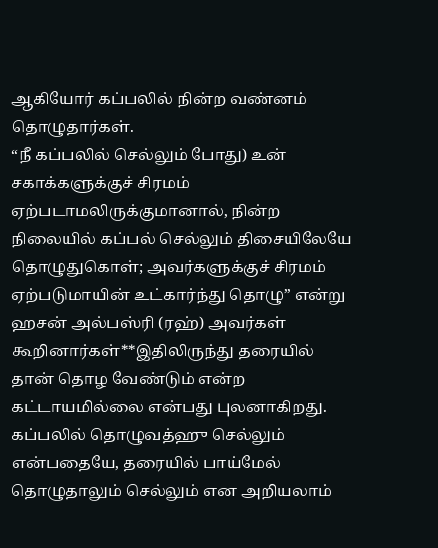ஆகியோர் கப்பலில் நின்ற வண்னம் தொழுதார்கள்.
“நீ கப்பலில் செல்லும் போது) உன் சகாக்களுக்குச் சிரமம் ஏற்படாமலிருக்குமானால், நின்ற நிலையில் கப்பல் செல்லும் திசையிலேயே தொழுதுகொள்; அவர்களுக்குச் சிரமம் ஏற்படுமாயின் உட்கார்ந்து தொழு” என்று ஹசன் அல்பஸ்ரி (ரஹ்) அவர்கள் கூறினார்கள்**இதிலிருந்து தரையில் தான் தொழ வேண்டும் என்ற கட்டாயமில்லை என்பது புலனாகிறது. கப்பலில் தொழுவத்ஹு செல்லும் என்பதையே, தரையில் பாய்மேல் தொழுதாலும் செல்லும் என அறியலாம்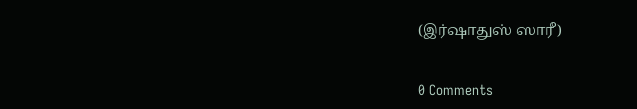(இர்ஷாதுஸ் ஸாரீ)


0 Comments